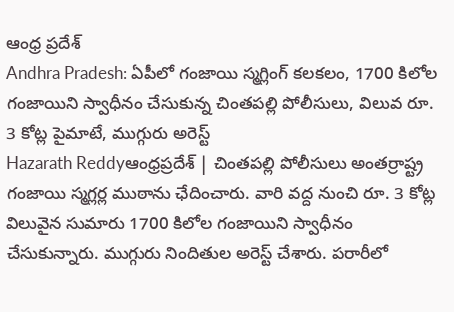ఆంధ్ర ప్రదేశ్
Andhra Pradesh: ఏపీలో గంజాయి స్మగ్లింగ్ కలకలం, 1700 కిలోల గంజాయిని స్వాధీనం చేసుకున్న చింతపల్లి పోలీసులు, విలువ రూ. 3 కోట్ల పైమాటే, ముగ్గురు అరెస్ట్
Hazarath Reddyఆంధ్రప్రదేశ్ | చింతపల్లి పోలీసులు అంతర్రాష్ట్ర గంజాయి స్మగ్లర్ల ముఠాను ఛేదించారు. వారి వద్ద నుంచి రూ. 3 కోట్ల విలువైన సుమారు 1700 కిలోల గంజాయిని స్వాధీనం చేసుకున్నారు. ముగ్గురు నిందితుల అరెస్ట్ చేశారు. పరారీలో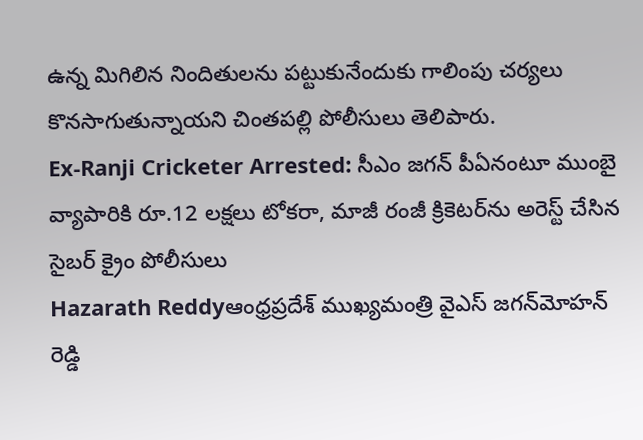ఉన్న మిగిలిన నిందితులను పట్టుకునేందుకు గాలింపు చర్యలు కొనసాగుతున్నాయని చింతపల్లి పోలీసులు తెలిపారు.
Ex-Ranji Cricketer Arrested: సీఎం జగన్ పీఏనంటూ ముంబై వ్యాపారికి రూ.12 లక్షలు టోకరా, మాజీ రంజీ క్రికెటర్‌ను అరెస్ట్ చేసిన సైబర్ క్రైం పోలీసులు
Hazarath Reddyఆంధ్రప్రదేశ్‌ ముఖ్యమంత్రి వైఎస్‌ జగన్‌మోహన్‌ రెడ్డి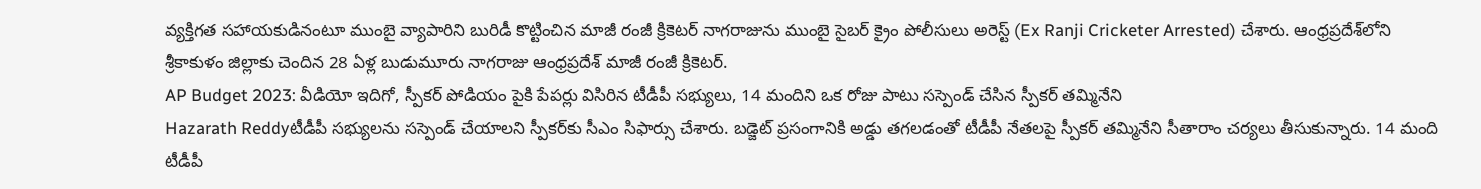వ్యక్తిగత సహాయకుడినంటూ ముంబై వ్యాపారిని బురిడీ కొట్టించిన మాజీ రంజీ క్రికెటర్‌ నాగరాజును ముంబై సైబర్ క్రైం పోలీసులు అరెస్ట్ (Ex Ranji Cricketer Arrested) చేశారు. ఆంధ్రప్రదేశ్‌లోని శ్రీకాకుళం జిల్లాకు చెందిన 28 ఏళ్ల బుడుమూరు నాగరాజు ఆంధ్రప్రదేశ్‌ మాజీ రంజీ క్రికెటర్‌.
AP Budget 2023: వీడియో ఇదిగో, స్పీకర్ పోడియం పైకి పేపర్లు విసిరిన టీడీపీ సభ్యులు, 14 మందిని ఒక రోజు పాటు సస్పెండ్ చేసిన స్పీకర్ తమ్మినేని
Hazarath Reddyటీడీపీ సభ్యులను సస్పెండ్‌ చేయాలని స్పీకర్‌కు సీఎం సిఫార్సు చేశారు. బడ్జెట్‌ ప్రసంగానికి అడ్డు తగలడంతో టీడీపీ నేతలపై స్పీకర్‌ తమ్మినేని సీతారాం చర్యలు తీసుకున్నారు. 14 మంది టీడీపీ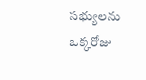సభ్యులను ఒక్కరోజు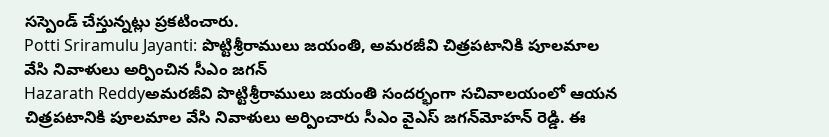సస్పెండ్‌ చేస్తున్నట్లు ప్రకటించారు.
Potti Sriramulu Jayanti: పొట్టిశ్రీరాములు జయంతి, అమరజీవి చిత్రపటానికి పూలమాల వేసి నివాళులు అర్పించిన సీఎం జగన్
Hazarath Reddyఅమరజీవి పొట్టిశ్రీరాములు జయంతి సందర్భంగా సచివాలయంలో ఆయన చిత్రపటానికి పూలమాల వేసి నివాళులు అర్పించారు సీఎం వైఎస్ ‍జగన్‌మోహన్‌ రెడ్డి. ఈ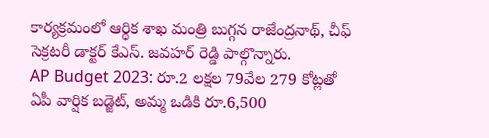కార్యక్రమంలో ఆర్థిక శాఖ మంత్రి బుగ్గన రాజేంద్రనాథ్, చీఫ్‌ సెక్రటరీ డాక్టర్‌ కేఎస్‌. జవహర్‌ రెడ్డి పాల్గొన్నారు.
AP Budget 2023: రూ.2 లక్షల 79వేల 279 కోట్లతో ఏపీ వార్షిక బడ్జెట్‌, అమ్మ ఒడికి రూ.6,500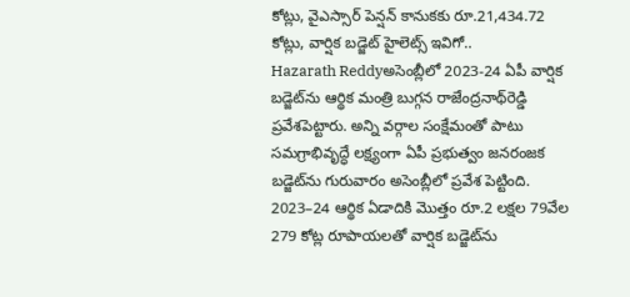కోట్లు, వైఎస్సార్‌ పెన్షన్‌ కానుకకు రూ.21,434.72 కోట్లు, వార్షిక బడ్జెట్‌ హైలెట్స్ ఇవిగో..
Hazarath Reddyఅసెంబ్లీలో 2023-24 ఏపీ వార్షిక బడ్జెట్‌ను ఆర్థిక మంత్రి బుగ్గన రాజేంద్రనాథ్‌రెడ్డి ప్రవేశపెట్టారు. అన్ని వర్గాల సంక్షేమంతో పాటు సమగ్రాభివృద్ధే లక్ష్యంగా ఏపీ ప్రభుత్వం జనరంజక బడ్జెట్‌ను గురువారం అసెంబ్లీలో ప్రవేశ పెట్టింది. 2023–24 ఆర్థిక ఏడాదికి మొత్తం రూ.2 లక్షల 79వేల 279 కోట్ల రూపాయలతో వార్షిక బడ్జెట్‌ను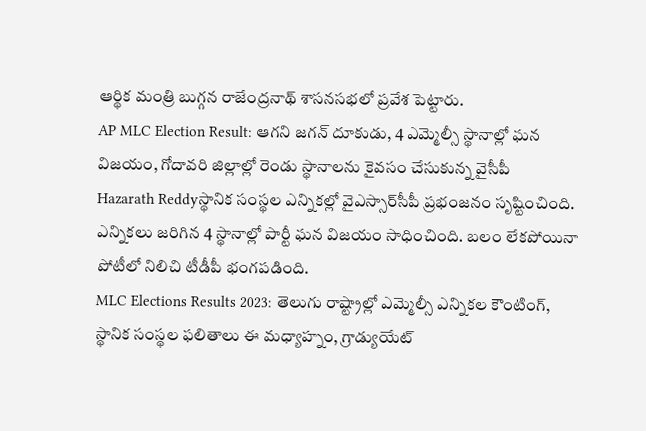ఆర్థిక మంత్రి బుగ్గన రాజేంద్రనాథ్‌ శాసనసభలో ప్రవేశ పెట్టారు.
AP MLC Election Result: ఆగని జగన్ దూకుడు, 4 ఎమ్మెల్సీ స్థానాల్లో ఘన విజయం, గోదావరి జిల్లాల్లో రెండు స్థానాలను కైవసం చేసుకున్న వైసీపీ
Hazarath Reddyస్థానిక సంస్థల ఎన్నికల్లో వైఎస్సార్‌సీపీ ప్రభంజనం సృష్టించింది. ఎన్నికలు జరిగిన 4 స్థానాల్లో పార్టీ ఘన విజయం సాధించింది. బలం లేకపోయినా పోటీలో నిలిచి టీడీపీ భంగపడింది.
MLC Elections Results 2023: తెలుగు రాష్ట్రాల్లో ఎమ్మెల్సీ ఎన్నికల కౌంటింగ్, స్థానిక సంస్థల ఫలితాలు ఈ మధ్యాహ్నం, గ్రాడ్యుయేట్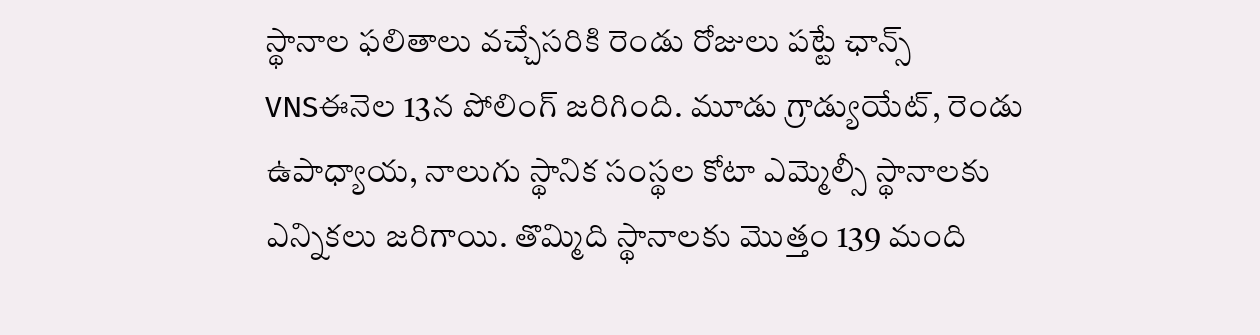స్థానాల ఫలితాలు వచ్చేసరికి రెండు రోజులు పట్టే ఛాన్స్
VNSఈనెల 13న పోలింగ్ జరిగింది. మూడు గ్రాడ్యుయేట్, రెండు ఉపాధ్యాయ, నాలుగు స్థానిక సంస్థల కోటా ఎమ్మెల్సీ స్థానాలకు ఎన్నికలు జరిగాయి. తొమ్మిది స్థానాలకు మొత్తం 139 మంది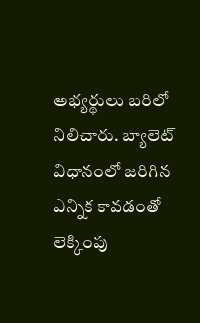అభ్యర్థులు బరిలో నిలిచారు. బ్యాలెట్ విధానంలో జరిగిన ఎన్నిక కావడంతో లెక్కింపు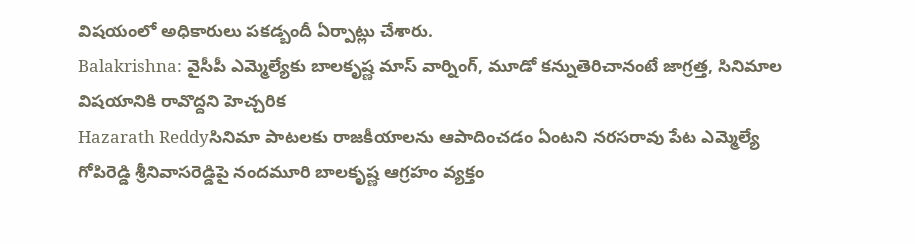విషయంలో అధికారులు పకడ్బందీ ఏర్పాట్లు చేశారు.
Balakrishna: వైసీపీ ఎమ్మెల్యేకు బాలకృష్ణ మాస్ వార్నింగ్, మూడో కన్నుతెరిచానంటే జాగ్రత్త, సినిమాల విషయానికి రావొద్దని హెచ్చరిక
Hazarath Reddyసినిమా పాటలకు రాజకీయాలను ఆపాదించడం ఏంటని నరసరావు పేట ఎమ్మెల్యే గోపిరెడ్డి శ్రీనివాసరెడ్డిపై నందమూరి బాలకృష్ణ ఆగ్రహం వ్యక్తం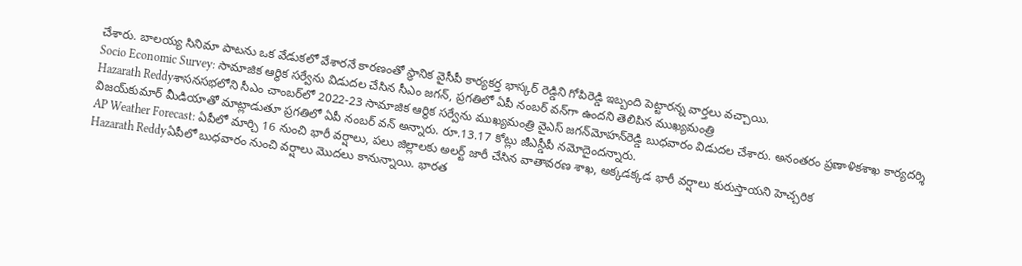చేశారు. బాలయ్య సినిమా పాటను ఒక వేడుకలో వేశారనే కారణంతో స్థానిక వైసీపీ కార్యకర్త భాస్కర్ రెడ్డిని గోపిరెడ్డి ఇబ్బంది పెట్టారన్న వార్తలు వచ్చాయి.
Socio Economic Survey: సామాజిక ఆర్థిక సర్వేను విడుదల చేసిన సీఎం జగన్, ప్రగతిలో ఏపీ నంబర్‌ వన్‌గా ఉందని తెలిపిన ముఖ్యమంత్రి
Hazarath Reddyశాసనసభలోని సీఎం చాంబర్‌లో 2022-23 సామాజిక ఆర్థిక సర్వేను ముఖ్యమంత్రి వైఎస్‌ జగన్‌మోహన్‌రెడ్డి బుధవారం విడుదల చేశారు. అనంతరం ప్రణాళికశాఖ కార్యదర్శి విజయ్‌కుమార్‌ మీడియాతో మాట్లాడుతూ ప్రగతిలో ఏపీ నంబర్‌ వన్‌ అన్నారు. రూ.13.17 కోట్లు జీఎస్డీపీ నమోదైందన్నారు.
AP Weather Forecast: ఏపీలో మార్చి 16 నుంచి భారీ వర్షాలు, పలు జిల్లాలకు అలర్ట్ జారీ చేసిన వాతావరణ శాఖ, అక్కడక్కడ భారీ వర్షాలు కురుస్తాయని హెచ్చరిక
Hazarath Reddyఏపీలో బుధవారం నుంచి వర్షాలు మొదలు కానున్నాయి. భారత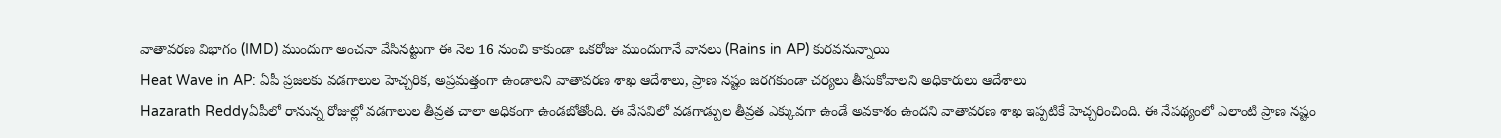వాతావరణ విభాగం (IMD) ముందుగా అంచనా వేసినట్టుగా ఈ నెల 16 నుంచి కాకుండా ఒకరోజు ముందుగానే వానలు (Rains in AP) కురవనున్నాయి
Heat Wave in AP: ఏపీ ప్రజలకు వడగాలుల హెచ్చరిక, అప్రమత్తంగా ఉండాలని వాతావరణ శాఖ ఆదేశాలు, ప్రాణ నష్టం జరగకుండా చర్యలు తీసుకోవాలని అధికారులు ఆదేశాలు
Hazarath Reddyఏపీలో రానున్న రోజుల్లో వడగాలుల తీవ్రత చాలా అధికంగా ఉండబోతోంది. ఈ వేసవిలో వడగాడ్పుల తీవ్రత ఎక్కువగా ఉండే అవకాశం ఉందని వాతావరణ శాఖ ఇప్పటికే హెచ్చరించింది. ఈ నేపథ్యంలో ఎలాంటి ప్రాణ నష్టం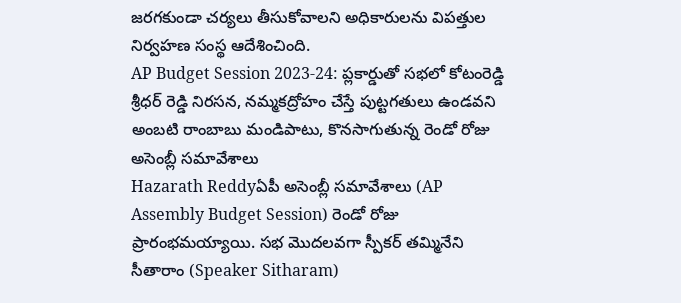జరగకుండా చర్యలు తీసుకోవాలని అధికారులను విపత్తుల నిర్వహణ సంస్థ ఆదేశించింది.
AP Budget Session 2023-24: ప్లకార్డుతో సభలో కోటంరెడ్డి శ్రీధర్ రెడ్డి నిరసన, నమ్మకద్రోహం చేస్తే పుట్టగతులు ఉండవని అంబటి రాంబాబు మండిపాటు, కొనసాగుతున్న రెండో రోజు అసెంబ్లీ సమావేశాలు
Hazarath Reddyఏపీ అసెంబ్లీ సమావేశాలు (AP Assembly Budget Session) రెండో రోజు ప్రారంభమయ్యాయి. సభ మొదలవగా స్పీకర్ తమ్మినేని సీతారాం (Speaker Sitharam)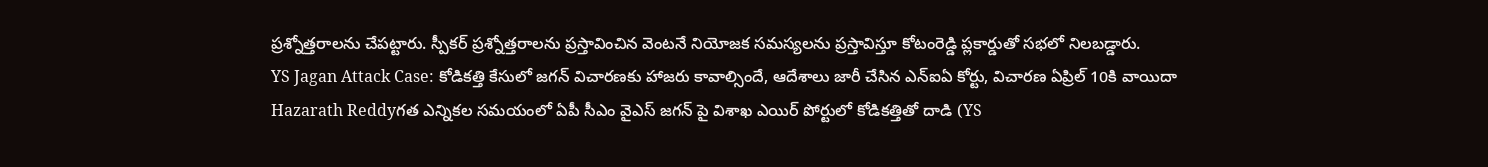ప్రశ్నోత్తరాలను చేపట్టారు. స్పీకర్ ప్రశ్నోత్తరాలను ప్రస్తావించిన వెంటనే నియోజక సమస్యలను ప్రస్తావిస్తూ కోటంరెడ్డి ప్లకార్డుతో సభలో నిలబడ్డారు.
YS Jagan Attack Case: కోడికత్తి కేసులో జగన్ విచారణకు హాజరు కావాల్సిందే, ఆదేశాలు జారీ చేసిన ఎన్‌ఐఏ కోర్టు, విచారణ ఏప్రిల్‌ 10కి వాయిదా
Hazarath Reddyగత ఎన్నికల సమయంలో ఏపీ సీఎం వైఎస్ జగన్ పై విశాఖ ఎయిర్ పోర్టులో కోడికత్తితో దాడి (YS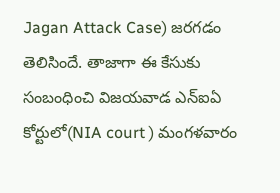Jagan Attack Case) జరగడం తెలిసిందే. తాజాగా ఈ కేసుకు సంబంధించి విజయవాడ ఎన్‌ఐఏ కోర్టులో(NIA court ) మంగళవారం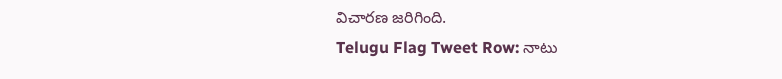విచారణ జరిగింది.
Telugu Flag Tweet Row: నాటు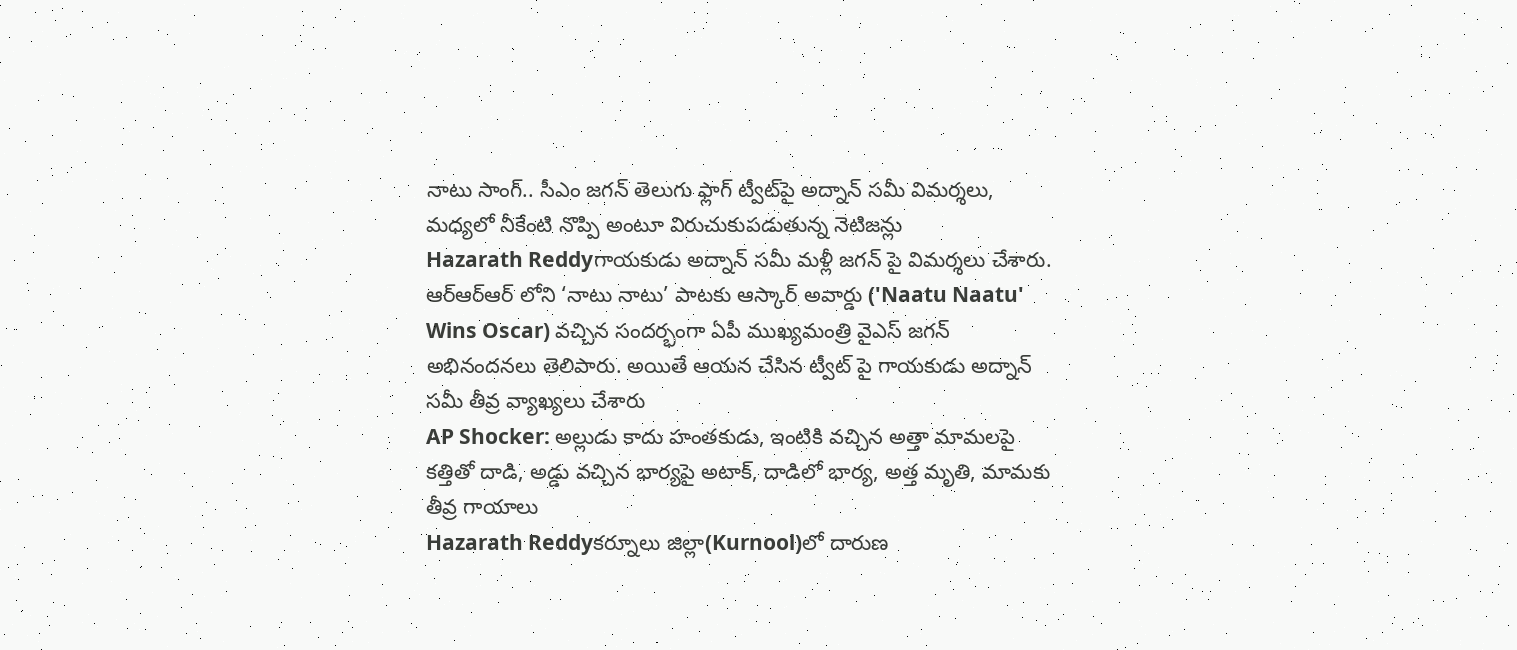నాటు సాంగ్.. సీఎం జగన్ తెలుగు ఫ్లాగ్ ట్వీట్‌పై అద్నాన్ సమీ విమర్శలు, మధ్యలో నీకేంటి నొప్పి అంటూ విరుచుకుపడుతున్న నెటిజన్లు
Hazarath Reddyగాయకుడు అద్నాన్ సమీ మళ్లీ జగన్ పై విమర్శలు చేశారు. ఆర్ఆర్ఆర్ లోని ‘నాటు నాటు’ పాటకు ఆస్కార్ అవార్డు ('Naatu Naatu' Wins Oscar) వచ్చిన సందర్భంగా ఏపీ ముఖ్యమంత్రి వైఎస్ జగన్ అభినందనలు తెలిపారు. అయితే ఆయన చేసిన ట్వీట్ పై గాయకుడు అద్నాన్ సమీ తీవ్ర వ్యాఖ్యలు చేశారు
AP Shocker: అల్లుడు కాదు హంతకుడు, ఇంటికి వచ్చిన అత్తా మామలపై కత్తితో దాడి, అడ్డు వచ్చిన భార్యపై అటాక్, దాడిలో భార్య, అత్త మృతి, మామకు తీవ్ర గాయాలు
Hazarath Reddyకర్నూలు జిల్లా(Kurnool)లో దారుణ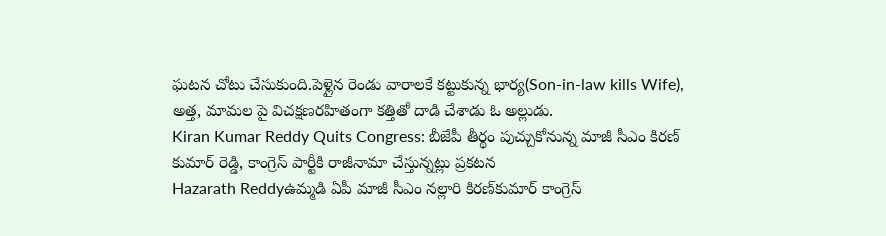ఘటన చోటు చేసుకుంది.పెళ్లైన రెండు వారాలకే కట్టుకున్న భార్య(Son-in-law kills Wife), అత్త, మామల పై విచక్షణరహితంగా కత్తితో దాడి చేశాడు ఓ అల్లుడు.
Kiran Kumar Reddy Quits Congress: బీజేపీ తీర్థం పుచ్చుకోనున్న మాజీ సీఎం కిరణ్ కుమార్ రెడ్డి, కాంగ్రెస్ పార్టీకి రాజీనామా చేస్తున్నట్లు ప్రకటన
Hazarath Reddyఉమ్మడి ఏపీ మాజీ సీఎం నల్లారి కిరణ్‌కుమార్‌ కాంగ్రెస్‌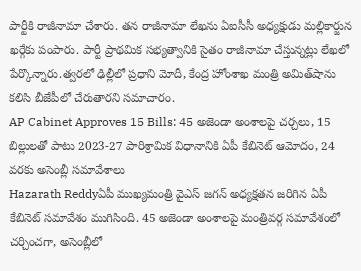పార్టీకి రాజీనామా చేశారు. తన రాజీనామా లేఖను ఏఐసీసీ అధ్యక్షుడు మల్లికార్జున ఖర్గేకు పంపారు. పార్టీ ప్రాథమిక సభ్యత్వానికి సైతం రాజీనామా చేస్తున్నట్లు లేఖలో పేర్కొన్నారు.త్వరలో ఢిల్లీలో ప్రధాని మోదీ, కేంద్ర హోంశాఖ మంత్రి అమిత్‌షాను కలిసి బీజేపీలో చేరుతారని సమాచారం.
AP Cabinet Approves 15 Bills: 45 అజెండా అంశాలపై చర్చలు, 15 బిల్లులతో పాటు 2023-27 పారిశ్రామిక విధానానికి ఏపీ కేబినెట్ ఆమోదం, 24 వరకు అసెంబ్లీ సమావేశాలు
Hazarath Reddyఏపీ ముఖ్యమంత్రి వైఎస్‌ జగన్‌ అధ్యక్షతన జరిగిన ఏపీ కేబినెట్‌ సమావేశం ముగిసింది. 45 అజెండా అంశాలపై మంత్రివర్గ సమావేశంలో చర్చించగా, అసెంబ్లీలో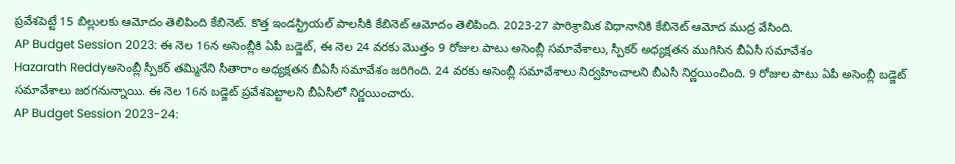ప్రవేశపెట్టే 15 బిల్లులకు ఆమోదం తెలిపింది కేబినెట్‌. కొత్త ఇండస్ట్రియల్‌ పాలసీకి కేబినెట్‌ ఆమోదం తెలిపింది. 2023-27 పారిశ్రామిక విధానానికి కేబినెట్‌ ఆమోద ముద్ర వేసింది.
AP Budget Session 2023: ఈ నెల 16న అసెంబ్లీకి ఏపీ బడ్జెట్‌, ఈ నెల 24 వరకు మొత్తం 9 రోజుల పాటు అసెంబ్లీ సమావేశాలు, స్పీకర్ అధ్యక్షతన ముగిసిన బీఏసీ సమావేశం
Hazarath Reddyఅసెంబ్లీ స్పీకర్‌ తమ్మినేని సీతారాం అధ్యక్షతన బీఏసీ సమావేశం జరిగింది. 24 వరకు అసెంబ్లీ సమావేశాలు నిర్వహించాలని బీఎసీ నిర్ణయించింది. 9 రోజుల పాటు ఏపీ అసెంబ్లీ బడ్జెట్‌ సమావేశాలు జరగనున్నాయి. ఈ నెల 16న బడ్జెట్‌ ప్రవేశపెట్టాలని బీఏసీలో నిర్ణయించారు.
AP Budget Session 2023-24: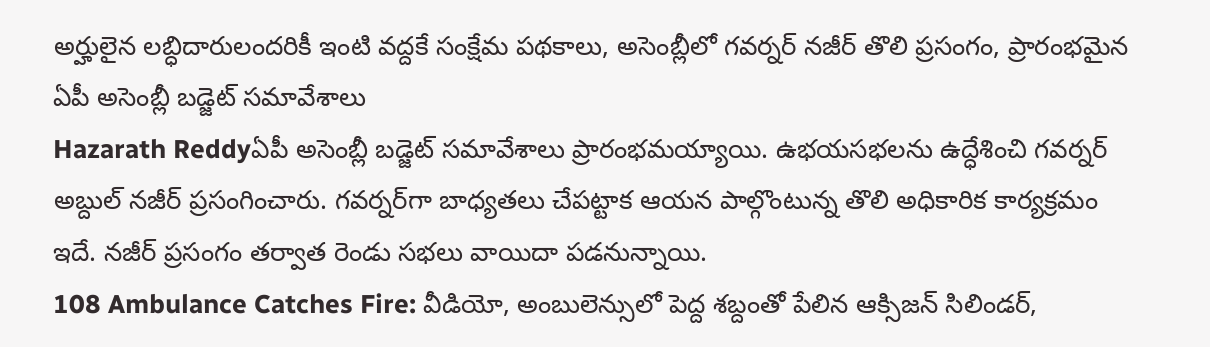అర్హులైన లబ్ధిదారులందరికీ ఇంటి వద్దకే సంక్షేమ పథకాలు, అసెంబ్లీలో గవర్నర్ నజీర్ తొలి ప్రసంగం, ప్రారంభమైన ఏపీ అసెంబ్లీ బడ్జెట్ సమావేశాలు
Hazarath Reddyఏపీ అసెంబ్లీ బడ్జెట్‌ సమావేశాలు ప్రారంభమయ్యాయి. ఉభయసభలను ఉద్ధేశించి గవర్నర్‌ అబ్దుల్‌ నజీర్‌ ప్రసంగించారు. గవర్నర్‌గా బాధ్యతలు చేపట్టాక ఆయన పాల్గొంటున్న తొలి అధికారిక కార్యక్రమం ఇదే. నజీర్‌ ప్రసంగం తర్వాత రెండు సభలు వాయిదా పడనున్నాయి.
108 Ambulance Catches Fire: వీడియో, అంబులెన్సులో పెద్ద శబ్దంతో పేలిన ఆక్సిజన్ సిలిండర్,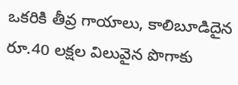ఒకరికి తీవ్ర గాయాలు, కాలిబూడిదైన రూ.40 లక్షల విలువైన పొగాకు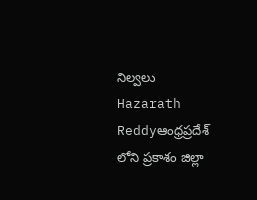నిల్వలు
Hazarath Reddyఆంధ్రప్రదేశ్ లోని ప్రకాశం జిల్లా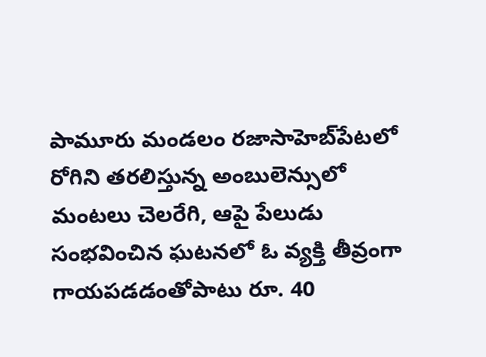పామూరు మండలం రజాసాహెబ్‌పేటలో రోగిని తరలిస్తున్న అంబులెన్సులో మంటలు చెలరేగి, ఆపై పేలుడు సంభవించిన ఘటనలో ఓ వ్యక్తి తీవ్రంగా గాయపడడంతోపాటు రూ. 40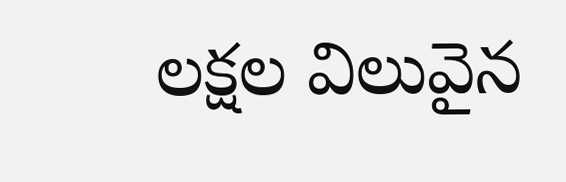లక్షల విలువైన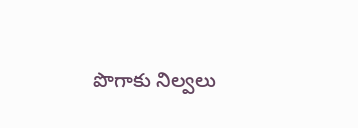పొగాకు నిల్వలు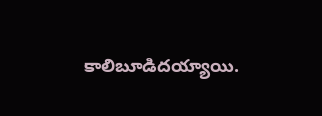కాలిబూడిదయ్యాయి.